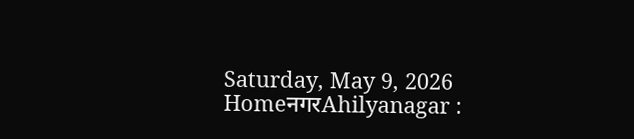Saturday, May 9, 2026
HomeनगरAhilyanagar :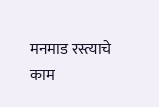मनमाड रस्त्याचे काम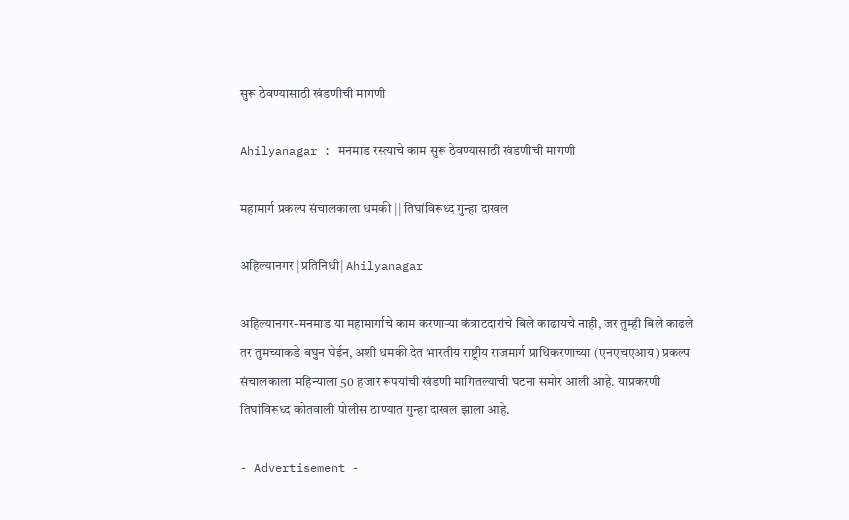सुरू ठेवण्यासाठी खंडणीची मागणी

Ahilyanagar : मनमाड रस्त्याचे काम सुरू ठेवण्यासाठी खंडणीची मागणी

महामार्ग प्रकल्प संचालकाला धमकी || तिघांविरूध्द गुन्हा दाखल

अहिल्यानगर |प्रतिनिधी| Ahilyanagar

अहिल्यानगर-मनमाड या महामार्गाचे काम करणार्‍या कंत्राटदारांचे बिले काढायचे नाही, जर तुम्ही बिले काढले तर तुमच्याकडे बघुन घेईन, अशी धमकी देत भारतीय राष्ट्रीय राजमार्ग प्राधिकरणाच्या (एनएचएआय) प्रकल्प संचालकाला महिन्याला 50 हजार रूपयांची खंडणी मागितल्याची घटना समोर आली आहे. याप्रकरणी तिघांविरूध्द कोतवाली पोलीस ठाण्यात गुन्हा दाखल झाला आहे.

- Advertisement -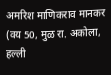अमरिश माणिकराव मानकर (वय 50, मुळ रा. अकोला, हल्ली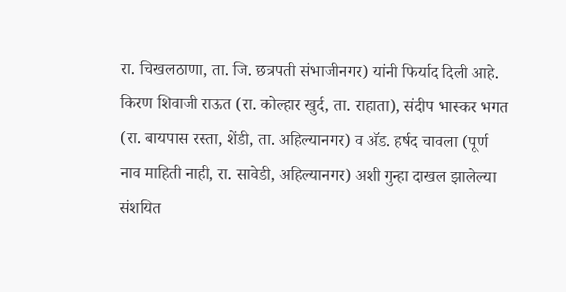रा. चिखलठाणा, ता. जि. छत्रपती संभाजीनगर) यांनी फिर्याद दिली आहे. किरण शिवाजी राऊत (रा. कोल्हार खुर्द, ता. राहाता), संदीप भास्कर भगत (रा. बायपास रस्ता, शेंडी, ता. अहिल्यानगर) व अ‍ॅड. हर्षद चावला (पूर्ण नाव माहिती नाही, रा. सावेडी, अहिल्यानगर) अशी गुन्हा दाखल झालेल्या संशयित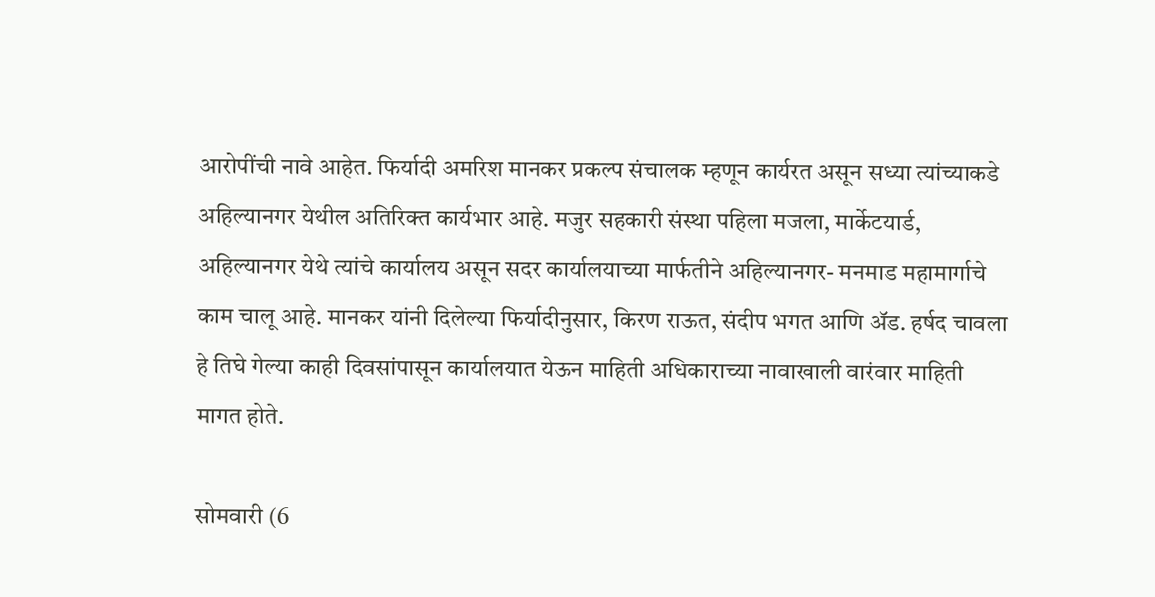आरोपींची नावे आहेत. फिर्यादी अमरिश मानकर प्रकल्प संचालक म्हणून कार्यरत असून सध्या त्यांच्याकडे अहिल्यानगर येथील अतिरिक्त कार्यभार आहे. मजुर सहकारी संस्था पहिला मजला, मार्केटयार्ड, अहिल्यानगर येथे त्यांचे कार्यालय असून सदर कार्यालयाच्या मार्फतीने अहिल्यानगर- मनमाड महामार्गाचे काम चालू आहे. मानकर यांनी दिलेल्या फिर्यादीनुसार, किरण राऊत, संदीप भगत आणि अ‍ॅड. हर्षद चावला हे तिघे गेल्या काही दिवसांपासून कार्यालयात येऊन माहिती अधिकाराच्या नावाखाली वारंवार माहिती मागत होते.

सोमवारी (6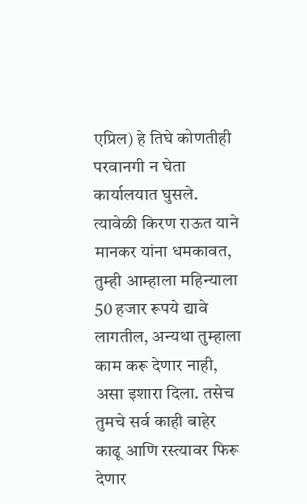एप्रिल) हे तिघे कोणतीही परवानगी न घेता कार्यालयात घुसले. त्यावेळी किरण राऊत याने मानकर यांना धमकावत, तुम्ही आम्हाला महिन्याला 50 हजार रूपये द्यावे लागतील, अन्यथा तुम्हाला काम करू देणार नाही, असा इशारा दिला. तसेच तुमचे सर्व काही बाहेर काढू आणि रस्त्यावर फिरू देणार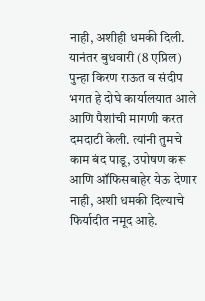नाही, अशीही धमकी दिली. यानंतर बुधवारी (8 एप्रिल) पुन्हा किरण राऊत व संदीप भगत हे दोघे कार्यालयात आले आणि पैशांची मागणी करत दमदाटी केली. त्यांनी तुमचे काम बंद पाडू, उपोषण करू आणि ऑफिसबाहेर येऊ देणार नाही, अशी धमकी दिल्याचे फिर्यादीत नमूद आहे.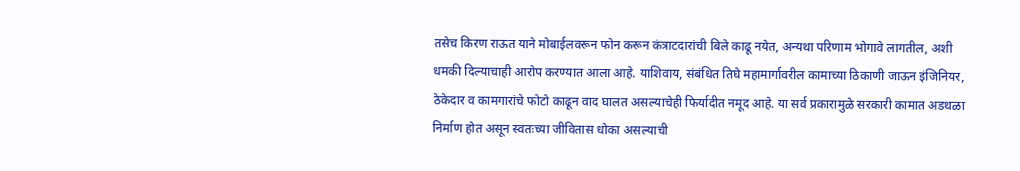तसेच किरण राऊत याने मोबाईलवरून फोन करून कंत्राटदारांची बिले काढू नयेत, अन्यथा परिणाम भोगावे लागतील, अशी धमकी दिल्याचाही आरोप करण्यात आला आहे. याशिवाय, संबंधित तिघे महामार्गावरील कामाच्या ठिकाणी जाऊन इंजिनियर, ठेकेदार व कामगारांचे फोटो काढून वाद घालत असल्याचेही फिर्यादीत नमूद आहे. या सर्व प्रकारामुळे सरकारी कामात अडथळा निर्माण होत असून स्वतःच्या जीवितास धोका असल्याची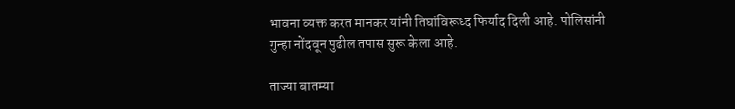भावना व्यक्त करत मानकर यांनी तिघांविरूध्द फिर्याद दिली आहे. पोलिसांनी गुन्हा नोंदवून पुढील तपास सुरू केला आहे.

ताज्या बातम्या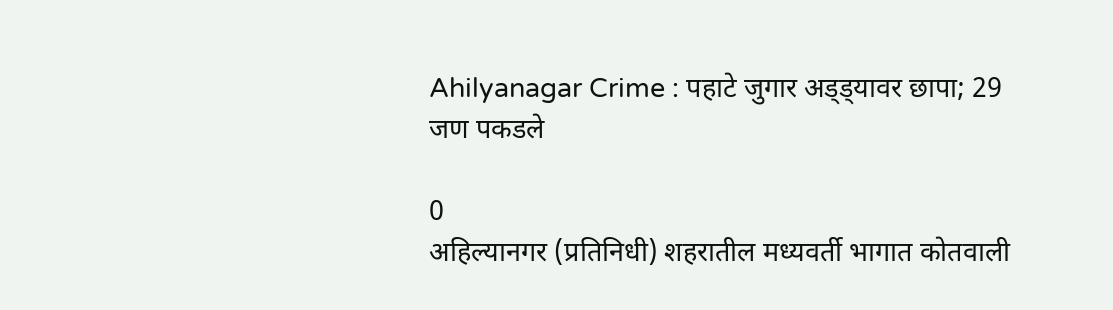Ahilyanagar Crime : पहाटे जुगार अड्ड्यावर छापा; 29 जण पकडले

0
अहिल्यानगर (प्रतिनिधी) शहरातील मध्यवर्ती भागात कोतवाली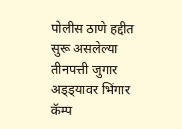पोलीस ठाणे हद्दीत सुरू असलेल्या तीनपत्ती जुगार अड्ड्यावर भिंगार कॅम्प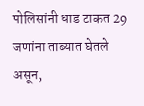पोलिसांनी धाड टाकत 29 जणांना ताब्यात घेतले असून,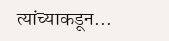त्यांच्याकडून...